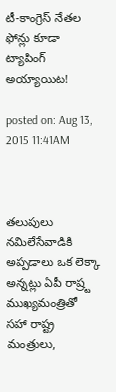టీ-కాంగ్రెస్ నేతల ఫోన్లు కూడా ట్యాపింగ్ అయ్యాయిట!

posted on: Aug 13, 2015 11:41AM



తలుపులు నమిలేసేవాడికి అప్పడాలు ఒక లెక్కా అన్నట్లు ఏపీ రాష్ర్ట ముఖ్యమంత్రితో సహా రాష్ట్ర మంత్రులు,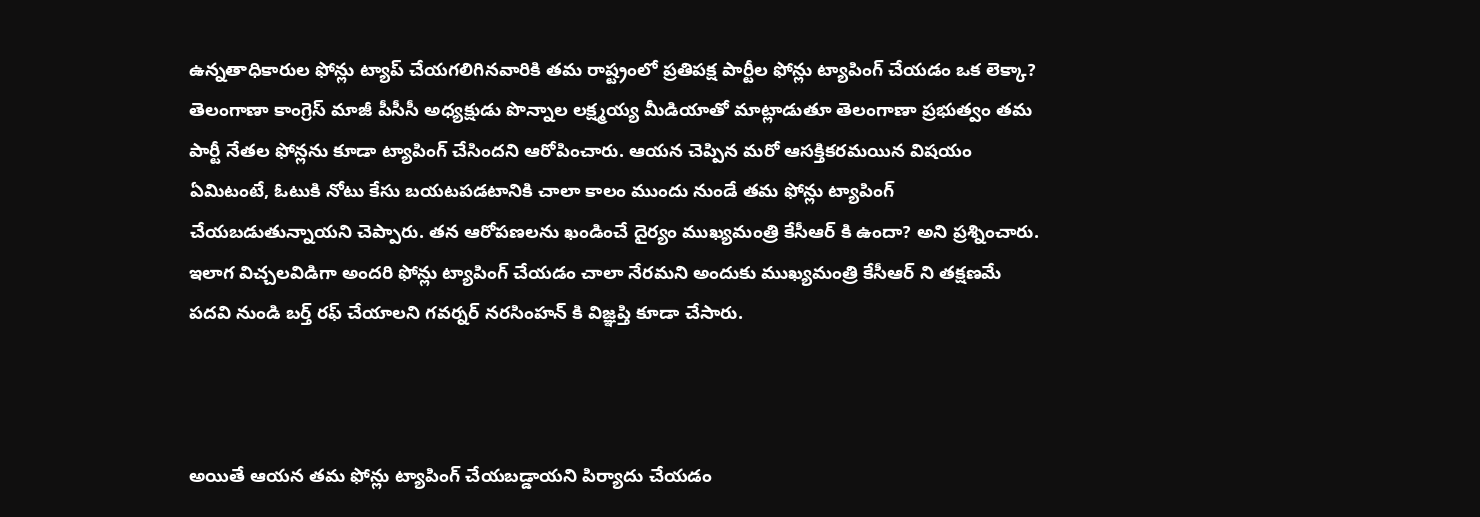ఉన్నతాధికారుల ఫోన్లు ట్యాప్ చేయగలిగినవారికి తమ రాష్ట్రంలో ప్రతిపక్ష పార్టీల ఫోన్లు ట్యాపింగ్ చేయడం ఒక లెక్కా? తెలంగాణా కాంగ్రెస్ మాజీ పీసీసీ అధ్యక్షుడు పొన్నాల లక్ష్మయ్య మీడియాతో మాట్లాడుతూ తెలంగాణా ప్రభుత్వం తమ పార్టీ నేతల ఫోన్లను కూడా ట్యాపింగ్ చేసిందని ఆరోపించారు. ఆయన చెప్పిన మరో ఆసక్తికరమయిన విషయం ఏమిటంటే, ఓటుకి నోటు కేసు బయటపడటానికి చాలా కాలం ముందు నుండే తమ ఫోన్లు ట్యాపింగ్ చేయబడుతున్నాయని చెప్పారు. తన ఆరోపణలను ఖండించే దైర్యం ముఖ్యమంత్రి కేసీఆర్ కి ఉందా? అని ప్రశ్నించారు. ఇలాగ విచ్చలవిడిగా అందరి ఫోన్లు ట్యాపింగ్ చేయడం చాలా నేరమని అందుకు ముఖ్యమంత్రి కేసీఆర్ ని తక్షణమే పదవి నుండి బర్త్ రఫ్ చేయాలని గవర్నర్ నరసింహన్ కి విజ్ఞప్తి కూడా చేసారు.



అయితే ఆయన తమ ఫోన్లు ట్యాపింగ్ చేయబడ్డాయని పిర్యాదు చేయడం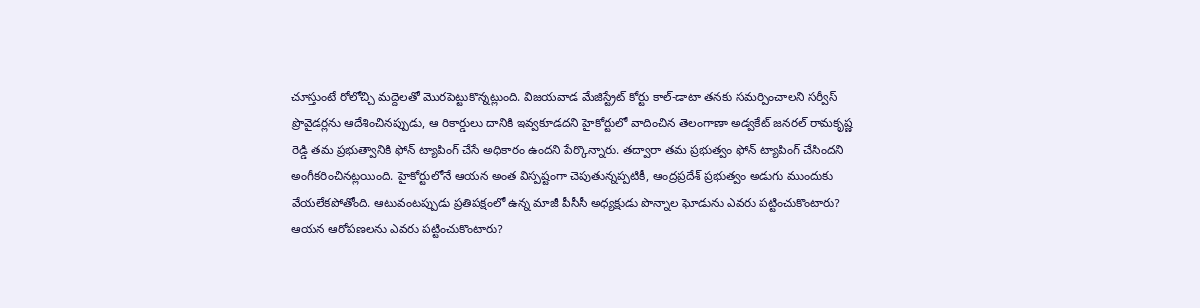చూస్తుంటే రోలోచ్చి మద్దెలతో మొరపెట్టుకొన్నట్లుంది. విజయవాడ మేజిస్ట్రేట్ కోర్టు కాల్-డాటా తనకు సమర్పించాలని సర్వీస్ ప్రొవైడర్లను ఆదేశించినప్పుడు, ఆ రికార్డులు దానికి ఇవ్వకూడదని హైకోర్టులో వాదించిన తెలంగాణా అడ్వకేట్ జనరల్ రామకృష్ణ రెడ్డి తమ ప్రభుత్వానికి ఫోన్ ట్యాపింగ్ చేసే అధికారం ఉందని పేర్కొన్నారు. తద్వారా తమ ప్రభుత్వం ఫోన్ ట్యాపింగ్ చేసిందని అంగీకరించినట్లయింది. హైకోర్టులోనే ఆయన అంత విస్పష్టంగా చెపుతున్నప్పటికీ, ఆంద్రప్రదేశ్ ప్రభుత్వం అడుగు ముందుకు వేయలేకపోతోంది. ఆటువంటప్పుడు ప్రతిపక్షంలో ఉన్న మాజీ పీసీసీ అధ్యక్షుడు పొన్నాల ఘోడును ఎవరు పట్టించుకొంటారు? ఆయన ఆరోపణలను ఎవరు పట్టించుకొంటారు?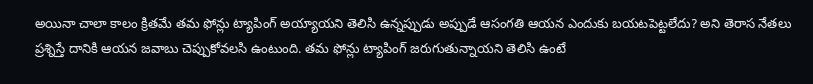అయినా చాలా కాలం క్రితమే తమ ఫోన్లు ట్యాపింగ్ అయ్యాయని తెలిసి ఉన్నప్పుడు అప్పుడే ఆసంగతి ఆయన ఎందుకు బయటపెట్టలేదు? అని తెరాస నేతలు ప్రశ్నిస్తే దానికి ఆయన జవాబు చెప్పుకోవలసి ఉంటుంది. తమ ఫోన్లు ట్యాపింగ్ జరుగుతున్నాయని తెలిసి ఉంటే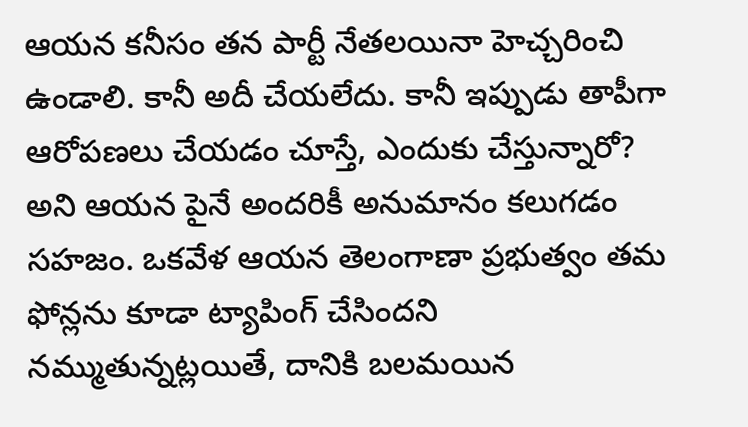ఆయన కనీసం తన పార్టీ నేతలయినా హెచ్చరించి ఉండాలి. కానీ అదీ చేయలేదు. కానీ ఇప్పుడు తాపీగా ఆరోపణలు చేయడం చూస్తే, ఎందుకు చేస్తున్నారో? అని ఆయన పైనే అందరికీ అనుమానం కలుగడం సహజం. ఒకవేళ ఆయన తెలంగాణా ప్రభుత్వం తమ ఫోన్లను కూడా ట్యాపింగ్ చేసిందని నమ్ముతున్నట్లయితే, దానికి బలమయిన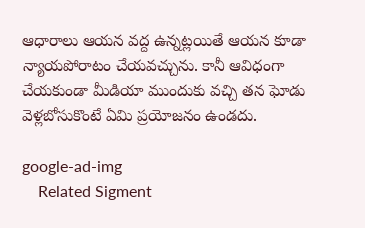ఆధారాలు ఆయన వద్ద ఉన్నట్లయితే ఆయన కూడా న్యాయపోరాటం చేయవచ్చును. కానీ ఆవిధంగా చేయకుండా మీడియా ముందుకు వచ్చి తన ఘోడు వెళ్లబోసుకొంటే ఏమి ప్రయోజనం ఉండదు.

google-ad-img
    Related Sigment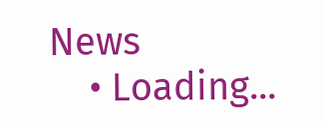News
    • Loading...